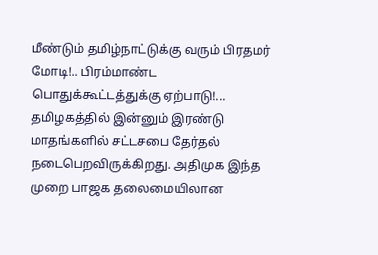மீண்டும் தமிழ்நாட்டுக்கு வரும் பிரதமர் மோடி!.. பிரம்மாண்ட பொதுக்கூட்டத்துக்கு ஏற்பாடு!...
தமிழகத்தில் இன்னும் இரண்டு மாதங்களில் சட்டசபை தேர்தல் நடைபெறவிருக்கிறது. அதிமுக இந்த முறை பாஜக தலைமையிலான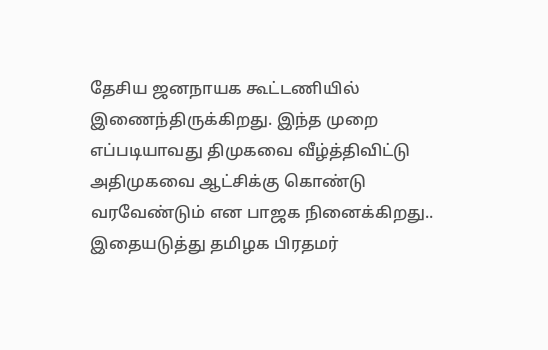தேசிய ஜனநாயக கூட்டணியில் இணைந்திருக்கிறது. இந்த முறை எப்படியாவது திமுகவை வீழ்த்திவிட்டு அதிமுகவை ஆட்சிக்கு கொண்டு வரவேண்டும் என பாஜக நினைக்கிறது..
இதையடுத்து தமிழக பிரதமர்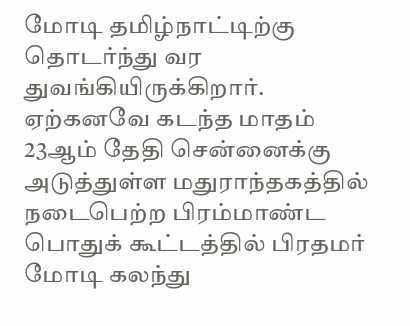மோடி தமிழ்நாட்டிற்கு தொடர்ந்து வர துவங்கியிருக்கிறார். ஏற்கனவே கடந்த மாதம் 23ஆம் தேதி சென்னைக்கு அடுத்துள்ள மதுராந்தகத்தில் நடைபெற்ற பிரம்மாண்ட பொதுக் கூட்டத்தில் பிரதமர் மோடி கலந்து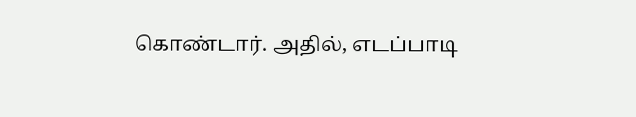கொண்டார். அதில், எடப்பாடி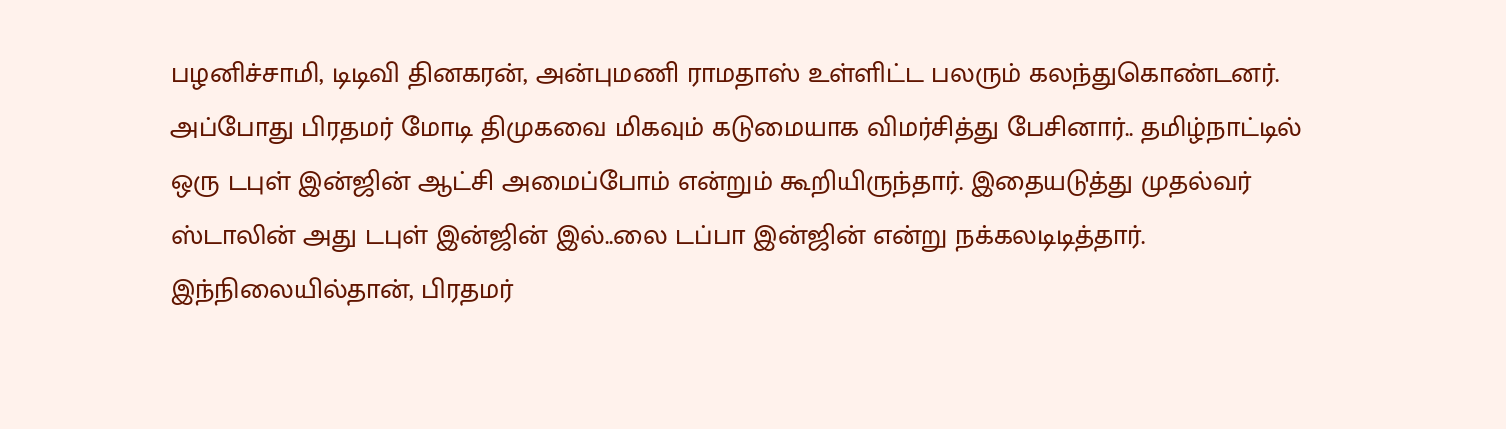பழனிச்சாமி, டிடிவி தினகரன், அன்புமணி ராமதாஸ் உள்ளிட்ட பலரும் கலந்துகொண்டனர்.
அப்போது பிரதமர் மோடி திமுகவை மிகவும் கடுமையாக விமர்சித்து பேசினார்.. தமிழ்நாட்டில் ஒரு டபுள் இன்ஜின் ஆட்சி அமைப்போம் என்றும் கூறியிருந்தார். இதையடுத்து முதல்வர் ஸ்டாலின் அது டபுள் இன்ஜின் இல்..லை டப்பா இன்ஜின் என்று நக்கலடிடித்தார். இந்நிலையில்தான், பிரதமர்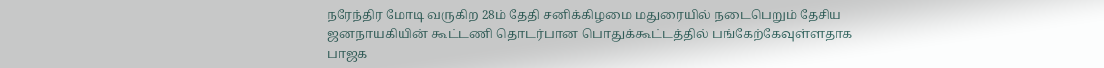நரேந்திர மோடி வருகிற 28ம் தேதி சனிக்கிழமை மதுரையில் நடைபெறும் தேசிய ஜனநாயகியின் கூட்டணி தொடர்பான பொதுக்கூட்டத்தில் பங்கேற்கேவுள்ளதாக பாஜக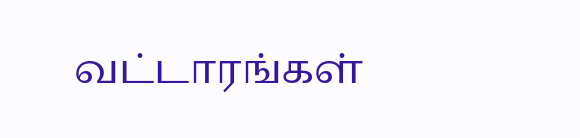வட்டாரங்கள்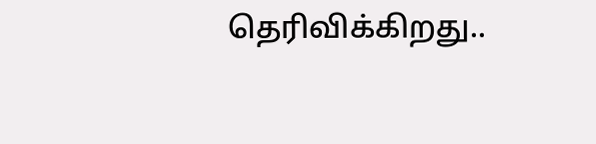தெரிவிக்கிறது..